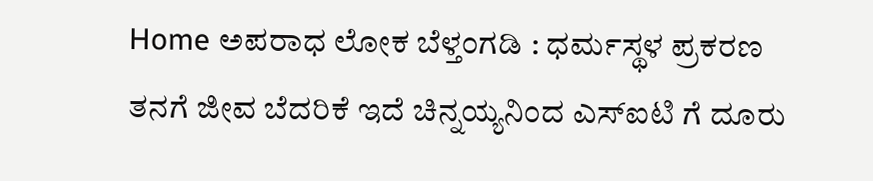Home ಅಪರಾಧ ಲೋಕ ಬೆಳ್ತಂಗಡಿ : ಧರ್ಮಸ್ಥಳ ಪ್ರಕರಣ ತನಗೆ ಜೀವ ಬೆದರಿಕೆ ಇದೆ ಚಿನ್ನಯ್ಯನಿಂದ ಎಸ್ಐಟಿ ಗೆ ದೂರು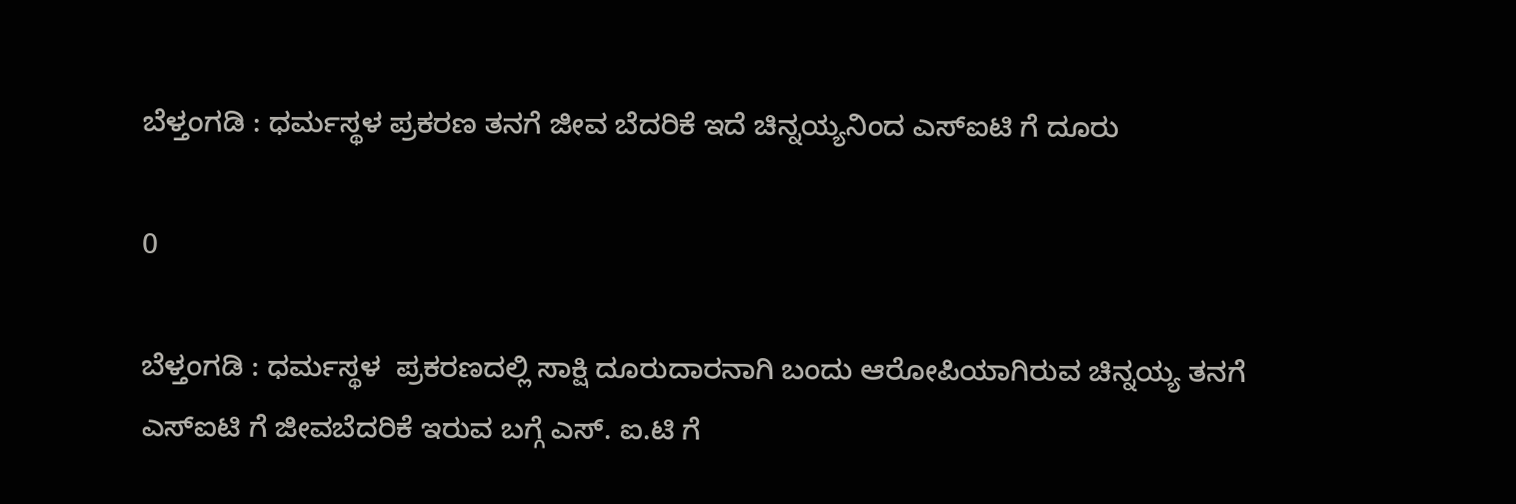ಬೆಳ್ತಂಗಡಿ : ಧರ್ಮಸ್ಥಳ ಪ್ರಕರಣ ತನಗೆ ಜೀವ ಬೆದರಿಕೆ ಇದೆ ಚಿನ್ನಯ್ಯನಿಂದ ಎಸ್ಐಟಿ ಗೆ ದೂರು

0

ಬೆಳ್ತಂಗಡಿ : ಧರ್ಮಸ್ಥಳ  ಪ್ರಕರಣದಲ್ಲಿ ಸಾಕ್ಷಿ ದೂರುದಾರನಾಗಿ ಬಂದು ಆರೋಪಿಯಾಗಿರುವ ಚಿನ್ನಯ್ಯ ತನಗೆ ಎಸ್ಐಟಿ ಗೆ ಜೀವಬೆದರಿಕೆ ಇರುವ ಬಗ್ಗೆ ಎಸ್. ಐ.ಟಿ ಗೆ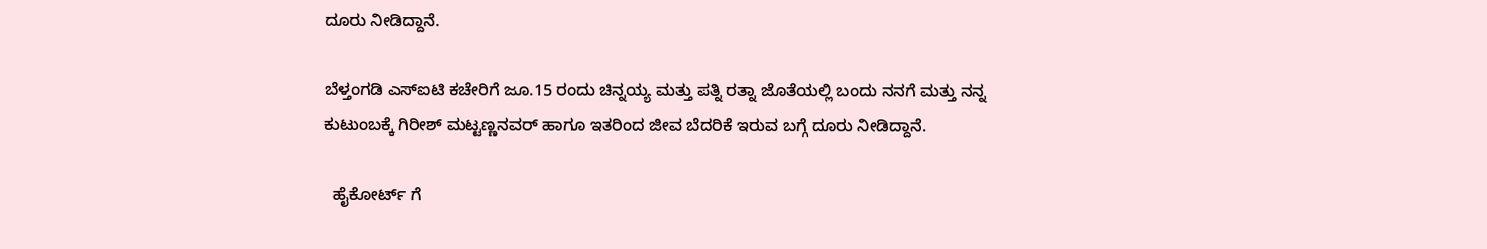ದೂರು ನೀಡಿದ್ದಾನೆ.

ಬೆಳ್ತಂಗಡಿ ಎಸ್ಐಟಿ ಕಚೇರಿಗೆ ಜೂ‌.15 ರಂದು ಚಿನ್ನಯ್ಯ ಮತ್ತು ಪತ್ನಿ ರತ್ನಾ ಜೊತೆಯಲ್ಲಿ ಬಂದು ನನಗೆ ಮತ್ತು ನನ್ನ ಕುಟುಂಬಕ್ಕೆ ಗಿರೀಶ್ ಮಟ್ಟಣ್ಣನವರ್ ಹಾಗೂ ಇತರಿಂದ ಜೀವ ಬೆದರಿಕೆ ಇರುವ ಬಗ್ಗೆ ದೂರು ನೀಡಿದ್ದಾನೆ.

  ಹೈಕೋರ್ಟ್ ಗೆ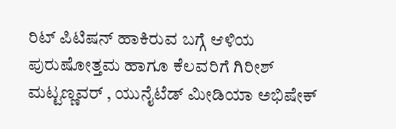ರಿಟ್ ಪಿಟಿಷನ್ ಹಾಕಿರುವ ಬಗ್ಗೆ ಆಳಿಯ ಪುರುಷೋತ್ತಮ ಹಾಗೂ ಕೆಲವರಿಗೆ ಗಿರೀಶ್ ಮಟ್ಟಣ್ಣವರ್ , ಯುನೈಟೆಡ್ ಮೀಡಿಯಾ ಅಭಿಷೇಕ್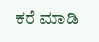ಕರೆ ಮಾಡಿ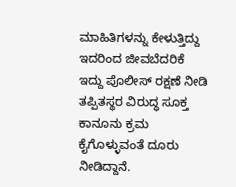ಮಾಹಿತಿಗಳನ್ನು ಕೇಳುತ್ತಿದ್ದು ಇದರಿಂದ ಜೀವಬೆದರಿಕೆ ಇದ್ದು ಪೊಲೀಸ್ ರಕ್ಷಣೆ ನೀಡಿ ತಪ್ಪಿತಸ್ಥರ ವಿರುದ್ಧ ಸೂಕ್ತ ಕಾನೂನು ಕ್ರಮ ಕೈಗೊಳ್ಳುವಂತೆ ದೂರು ನೀಡಿದ್ದಾನೆ.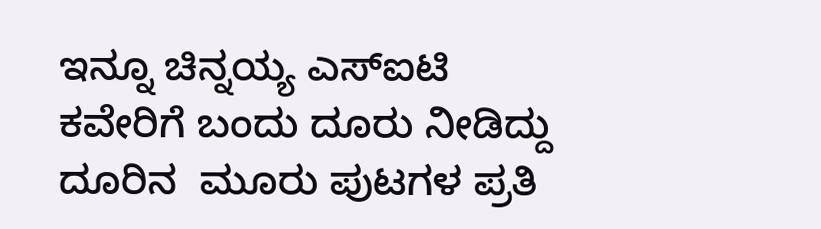ಇನ್ನೂ ಚಿನ್ನಯ್ಯ ಎಸ್ಐಟಿ ಕವೇರಿಗೆ ಬಂದು ದೂರು ನೀಡಿದ‌್ದು ದೂರಿನ  ಮೂರು ಪುಟಗಳ ಪ್ರತಿ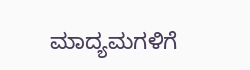ಮಾದ್ಯಮಗಳಿಗೆ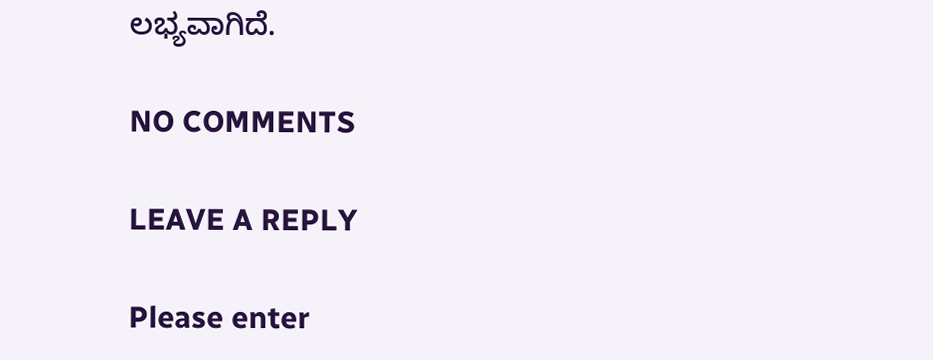ಲಭ್ಯವಾಗಿದೆ.

NO COMMENTS

LEAVE A REPLY

Please enter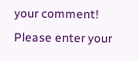your comment!
Please enter your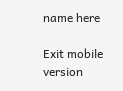name here

Exit mobile version